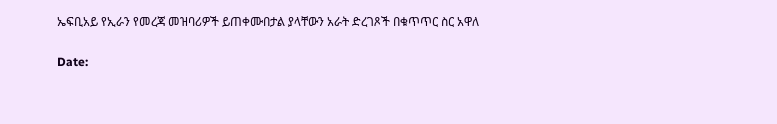ኤፍቢአይ የኢራን የመረጃ መዝባሪዎች ይጠቀሙበታል ያላቸውን አራት ድረገጾች በቁጥጥር ስር አዋለ

Date: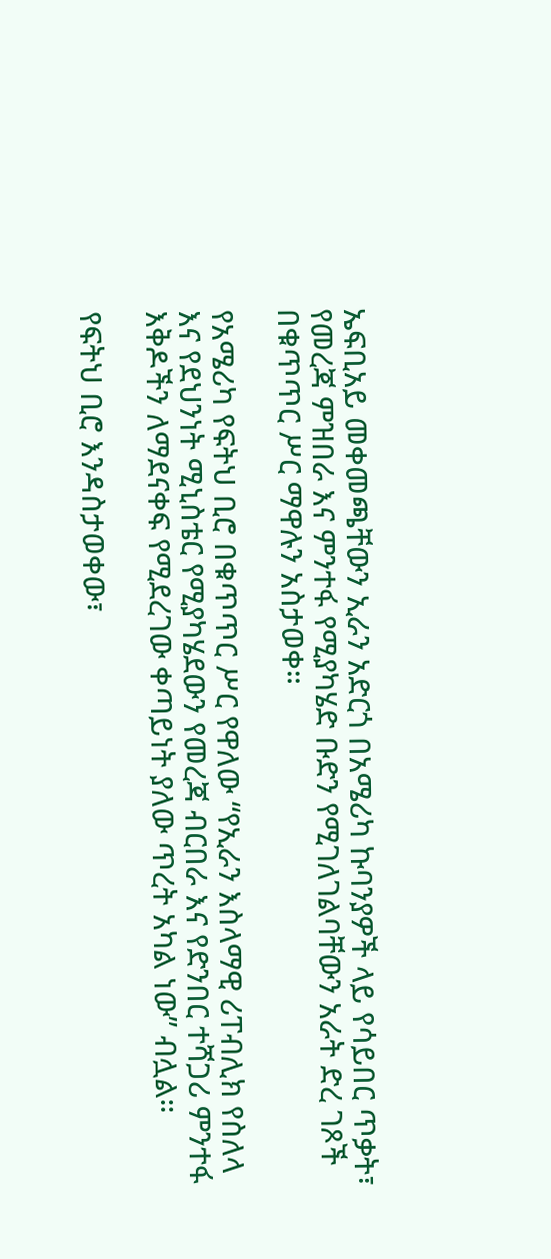ኤፍቢአይ መቀመጫቸውን ኢራን አድርጎ በአሜሪካ ኩባንያዎች ላይ የሳይበር ጥቃት፣ የመረጃ ምዝበራ እና ምንተፋ የሚያካሄድ ቡድን የሚገለገልባቸውን አራት ድረ ገጾች በቁጥጥር ሥር ማዋሉን አስታወቀ።

የአሜሪካ የፍትህ ቢሮ በቁጥጥር ሥር የዋለው “የኢራን እስላማዊ ሪፐብሊክ የስለላ እና የደህንነት ሚኒስቴር የሚያካሄደውን የመረጃ ብርበራ እና የድንበር ተሻጋሪ ምንተፋ እቅዶችን ለማደናቀፍ የሚደረገው ቀጣይነት ያለው ጥረት አካል ነው” ብሏል።

የፍትህ ቢሮ እንዳስታወቀው፣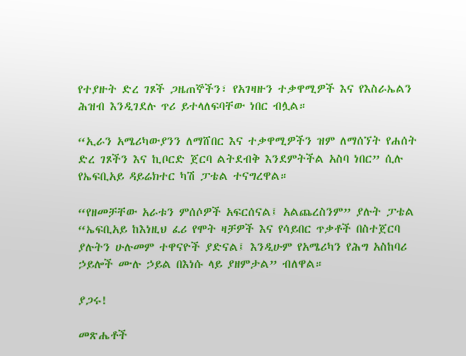የተያዙት ድረ ገጾች ጋዜጠኞችን፣ የአገዛዙን ተቃዋሚዎች እና የእስራኤልን ሕዝብ እንዲገደሉ ጥሪ ይተላለፍባቸው ነበር ብሏል።

“ኢራን አሜሪካውያንን ለማሸበር እና ተቃዋሚዎችን ዝም ለማሰኘት የሐሰት ድረ ገጾችን እና ኪቦርድ ጀርባ ልትደብቅ እንደምትችል አስባ ነበር” ሲሉ የኤፍቢአይ ዳይሬክተር ካሽ ፓቴል ተናግረዋል።

“የዘመቻቸው አራቱን ምሰሶዎች አፍርሰናል፤ አልጨረስንም” ያሉት ፓቴል “ኤፍቢአይ ከእነዚህ ፈሪ የሞት ዛቻዎች እና የሳይበር ጥቃቶች በስተጀርባ ያሉትን ሁሉመም ተዋናዮች ያድናል፤ እንዲሁም የአሜሪካን የሕግ አስከባሪ ኃይሎች ሙሉ ኃይል በእነሱ ላይ ያዘምታል” ብለዋል።

ያጋሩ!

መጽሔቶች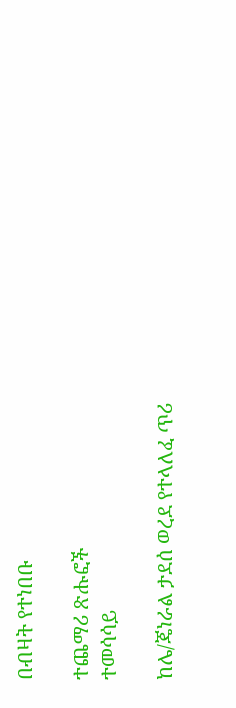በብዛት የተነበቡ

ተጨማሪ ጽሑፎች
ተመሳሳይ

ከሌ/ጄነራል ታደሰ ወረደ የተላለፈ ጥሪ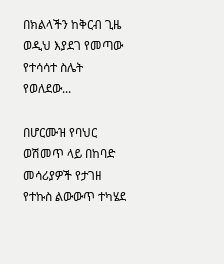በክልላችን ከቅርብ ጊዜ ወዲህ እያደገ የመጣው የተሳሳተ ስሌት የወለደው...

በሆርሙዝ የባህር ወሽመጥ ላይ በከባድ መሳሪያዎች የታገዘ  የተኩስ ልውውጥ ተካሄደ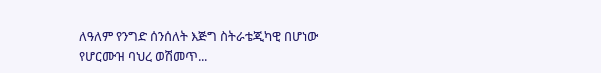ለዓለም የንግድ ሰንሰለት እጅግ ስትራቴጂካዊ በሆነው የሆርሙዝ ባህረ ወሽመጥ...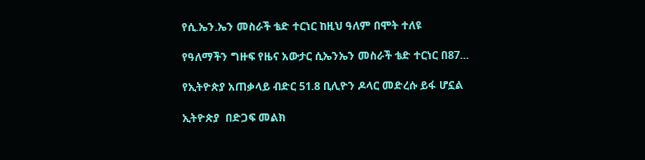የሲ.ኤን.ኤን መስራች ቴድ ተርነር ከዚህ ዓለም በሞት ተለዩ

የዓለማችን ግዙፍ የዜና አውታር ሲኤንኤን መስራች ቴድ ተርነር በ87...

የኢትዮጵያ አጠቃላይ ብድር 51.8 ቢሊዮን ዶላር መድረሱ ይፋ ሆኗል

ኢትዮጵያ  በድጋፍ መልክ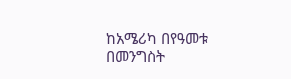ከአሜሪካ በየዓመቱ  በመንግስት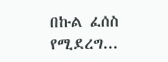በኩል ፈሰስ የሚደረግ...